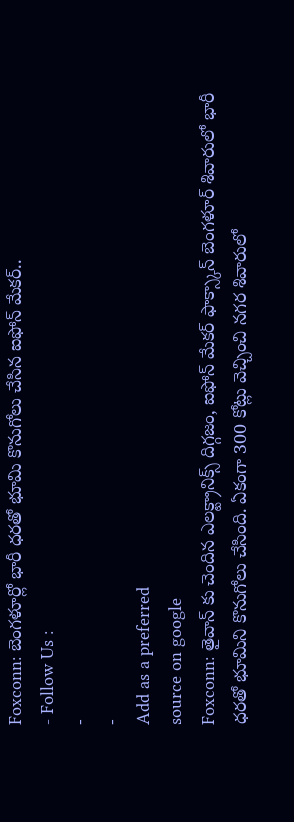Foxconn: బెంగళూర్లో భారీ ధరతో భూమి కొనుగోలు చేసిన ఐఫోన్ మేకర్..
- Follow Us :
-
-
Add as a preferred
source on google
Foxconn: తైవాన్ కు చెందిన ఎలక్ట్రానిక్స్ దిగ్గజం, ఐఫోన్ మేకర్ ఫాక్స్కాన్ బెంగళూర్ శివారులో భారీ ధరతో భూమిని కొనుగోలు చేసింది. ఏకంగా 300 కోట్లు వెచ్చించి నగర శివారులో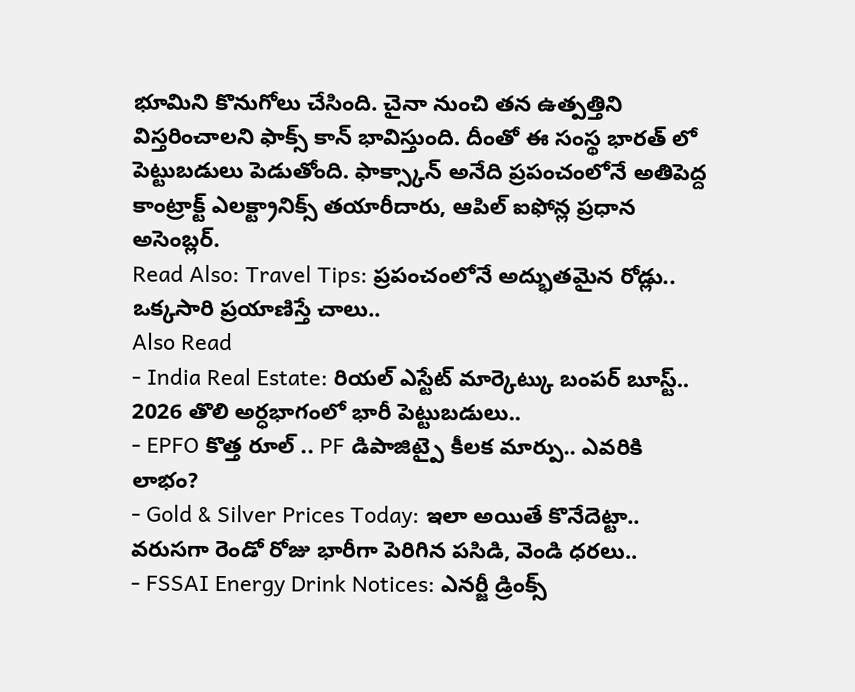భూమిని కొనుగోలు చేసింది. చైనా నుంచి తన ఉత్పత్తిని విస్తరించాలని ఫాక్స్ కాన్ భావిస్తుంది. దీంతో ఈ సంస్థ భారత్ లో పెట్టుబడులు పెడుతోంది. ఫాక్స్కాన్ అనేది ప్రపంచంలోనే అతిపెద్ద కాంట్రాక్ట్ ఎలక్ట్రానిక్స్ తయారీదారు, ఆపిల్ ఐఫోన్ల ప్రధాన అసెంబ్లర్.
Read Also: Travel Tips: ప్రపంచంలోనే అద్భుతమైన రోడ్లు.. ఒక్కసారి ప్రయాణిస్తే చాలు..
Also Read
- India Real Estate: రియల్ ఎస్టేట్ మార్కెట్కు బంపర్ బూస్ట్.. 2026 తొలి అర్ధభాగంలో భారీ పెట్టుబడులు..
- EPFO కొత్త రూల్ .. PF డిపాజిట్పై కీలక మార్పు.. ఎవరికి లాభం?
- Gold & Silver Prices Today: ఇలా అయితే కొనేదెట్టా.. వరుసగా రెండో రోజు భారీగా పెరిగిన పసిడి, వెండి ధరలు..
- FSSAI Energy Drink Notices: ఎనర్జీ డ్రింక్స్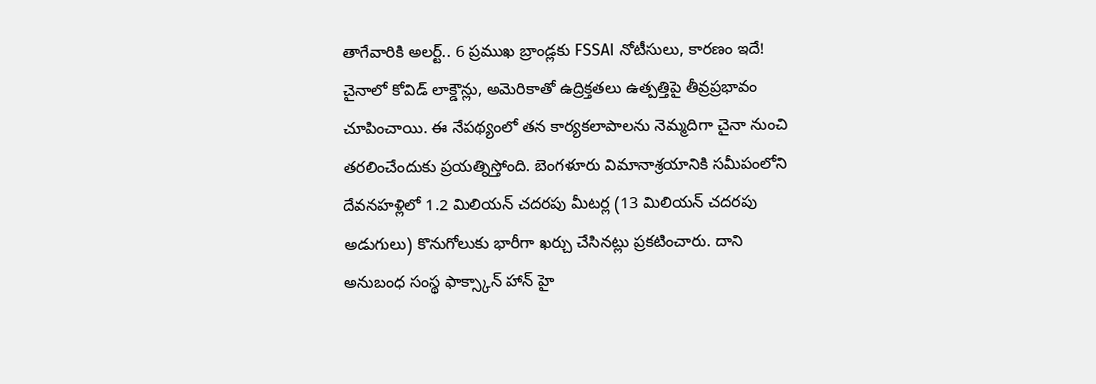తాగేవారికి అలర్ట్.. 6 ప్రముఖ బ్రాండ్లకు FSSAI నోటీసులు, కారణం ఇదే!
చైనాలో కోవిడ్ లాక్డౌన్లు, అమెరికాతో ఉద్రిక్తతలు ఉత్పత్తిపై తీవ్రప్రభావం చూపించాయి. ఈ నేపథ్యంలో తన కార్యకలాపాలను నెమ్మదిగా చైనా నుంచి తరలించేందుకు ప్రయత్నిస్తోంది. బెంగళూరు విమానాశ్రయానికి సమీపంలోని దేవనహళ్లిలో 1.2 మిలియన్ చదరపు మీటర్ల (13 మిలియన్ చదరపు అడుగులు) కొనుగోలుకు భారీగా ఖర్చు చేసినట్లు ప్రకటించారు. దాని అనుబంధ సంస్థ ఫాక్స్కాన్ హాన్ హై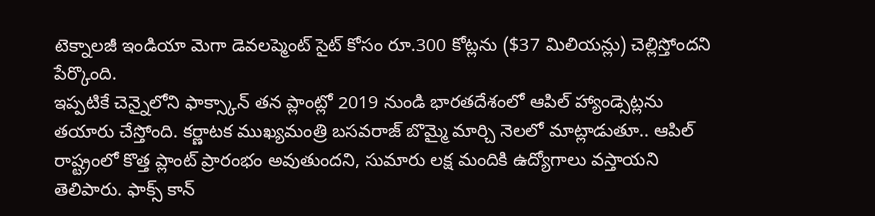టెక్నాలజీ ఇండియా మెగా డెవలప్మెంట్ సైట్ కోసం రూ.300 కోట్లను ($37 మిలియన్లు) చెల్లిస్తోందని పేర్కొంది.
ఇప్పటికే చెన్నైలోని ఫాక్స్కాన్ తన ప్లాంట్లో 2019 నుండి భారతదేశంలో ఆపిల్ హ్యాండ్సెట్లను తయారు చేస్తోంది. కర్ణాటక ముఖ్యమంత్రి బసవరాజ్ బొమ్మై మార్చి నెలలో మాట్లాడుతూ.. ఆపిల్ రాష్ట్రంలో కొత్త ప్లాంట్ ప్రారంభం అవుతుందని, సుమారు లక్ష మందికి ఉద్యోగాలు వస్తాయని తెలిపారు. ఫాక్స్ కాన్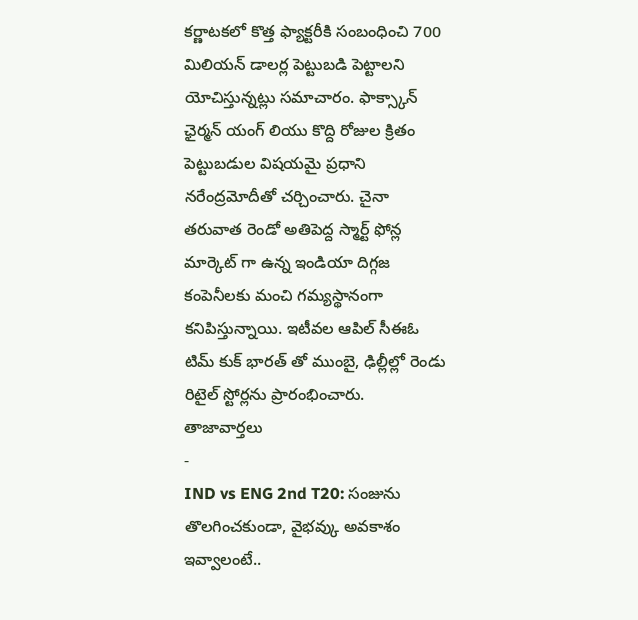కర్ణాటకలో కొత్త ఫ్యాక్టరీకి సంబంధించి 700 మిలియన్ డాలర్ల పెట్టుబడి పెట్టాలని యోచిస్తున్నట్లు సమాచారం. ఫాక్స్కాన్ ఛైర్మన్ యంగ్ లియు కొద్ది రోజుల క్రితం పెట్టుబడుల విషయమై ప్రధాని నరేంద్రమోదీతో చర్చించారు. చైనా తరువాత రెండో అతిపెద్ద స్మార్ట్ ఫోన్ల మార్కెట్ గా ఉన్న ఇండియా దిగ్గజ కంపెనీలకు మంచి గమ్యస్థానంగా కనిపిస్తున్నాయి. ఇటీవల ఆపిల్ సీఈఓ టిమ్ కుక్ భారత్ తో ముంబై, ఢిల్లీల్లో రెండు రిటైల్ స్టోర్లను ప్రారంభించారు.
తాజావార్తలు
-
IND vs ENG 2nd T20: సంజును తొలగించకుండా, వైభవ్కు అవకాశం ఇవ్వాలంటే..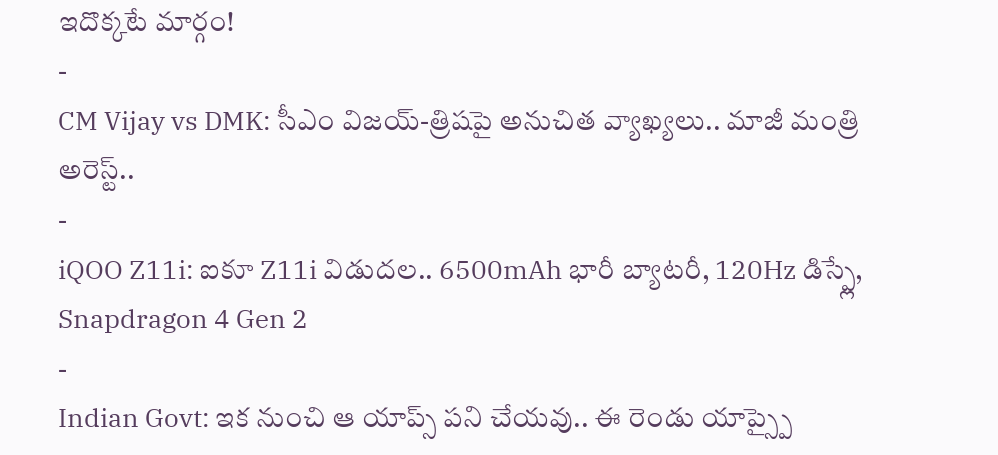ఇదొక్కటే మార్గం!
-
CM Vijay vs DMK: సీఎం విజయ్-త్రిషపై అనుచిత వ్యాఖ్యలు.. మాజీ మంత్రి అరెస్ట్..
-
iQOO Z11i: ఐకూ Z11i విడుదల.. 6500mAh భారీ బ్యాటరీ, 120Hz డిస్ప్లే, Snapdragon 4 Gen 2
-
Indian Govt: ఇక నుంచి ఆ యాప్స్ పని చేయవు.. ఈ రెండు యాప్స్పై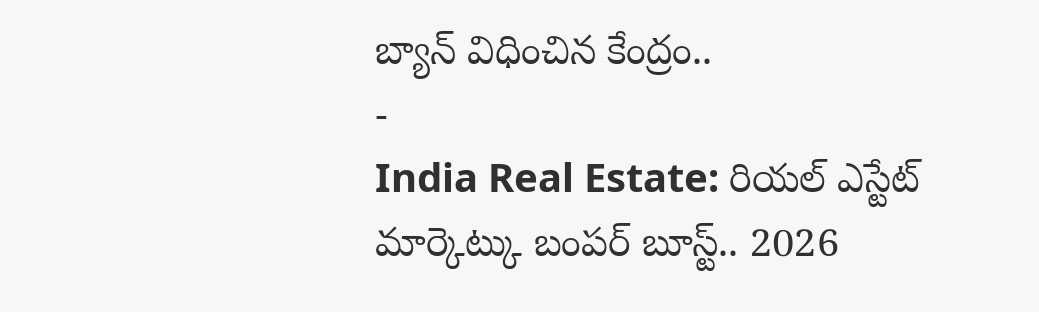బ్యాన్ విధించిన కేంద్రం..
-
India Real Estate: రియల్ ఎస్టేట్ మార్కెట్కు బంపర్ బూస్ట్.. 2026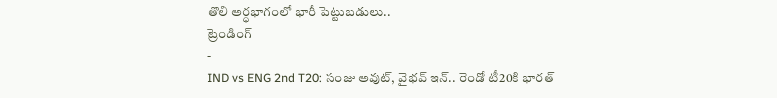తొలి అర్ధభాగంలో భారీ పెట్టుబడులు..
ట్రెండింగ్
-
IND vs ENG 2nd T20: సంజు అవుట్, వైభవ్ ఇన్.. రెండో టీ20కి భారత్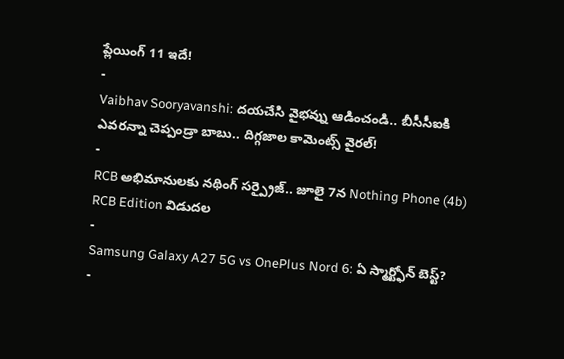ప్లేయింగ్ 11 ఇదే!
-
Vaibhav Sooryavanshi: దయచేసి వైభవ్ను ఆడించండి.. బీసీసీఐకి ఎవరన్నా చెప్పండ్రా బాబు.. దిగ్గజాల కామెంట్స్ వైరల్!
-
RCB అభిమానులకు నథింగ్ సర్ప్రైజ్.. జూలై 7న Nothing Phone (4b) RCB Edition విడుదల
-
Samsung Galaxy A27 5G vs OnePlus Nord 6: ఏ స్మార్ట్ఫోన్ బెస్ట్?
-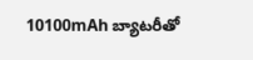10100mAh బ్యాటరీతో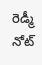రెడ్మీ నోట్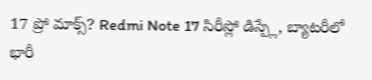17 ప్రో మాక్స్? Redmi Note 17 సిరీస్లో డిస్ప్లే, బ్యాటరీలో భారీ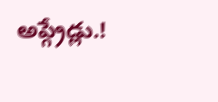అప్గ్రేడ్లు.!